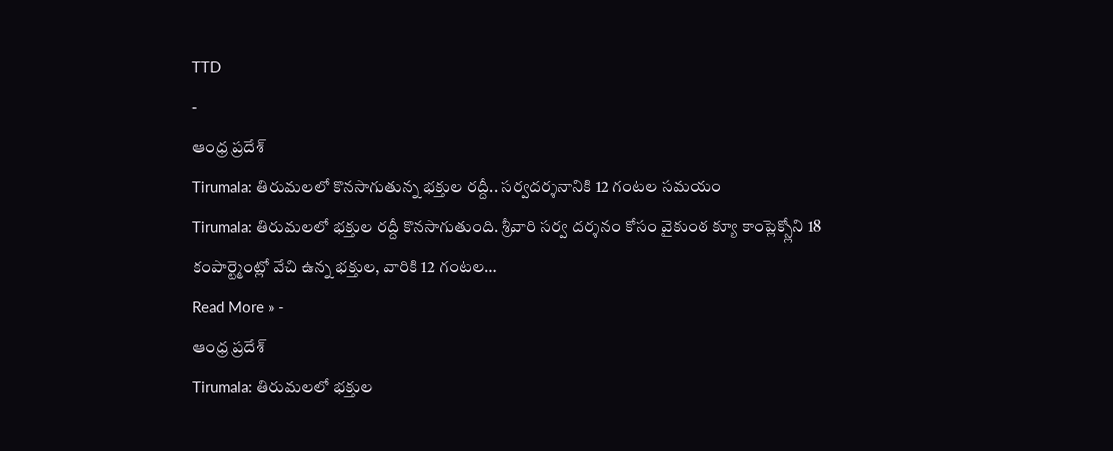TTD
-
ఆంధ్ర ప్రదేశ్
Tirumala: తిరుమలలో కొనసాగుతున్న భక్తుల రద్దీ.. సర్వదర్శనానికి 12 గంటల సమయం
Tirumala: తిరుమలలో భక్తుల రద్దీ కొనసాగుతుంది. శ్రీవారి సర్వ దర్శనం కోసం వైకుంఠ క్యూ కాంప్లెక్స్లోని 18 కంపార్ట్మెంట్లో వేచి ఉన్న భక్తుల, వారికి 12 గంటల…
Read More » -
ఆంధ్ర ప్రదేశ్
Tirumala: తిరుమలలో భక్తుల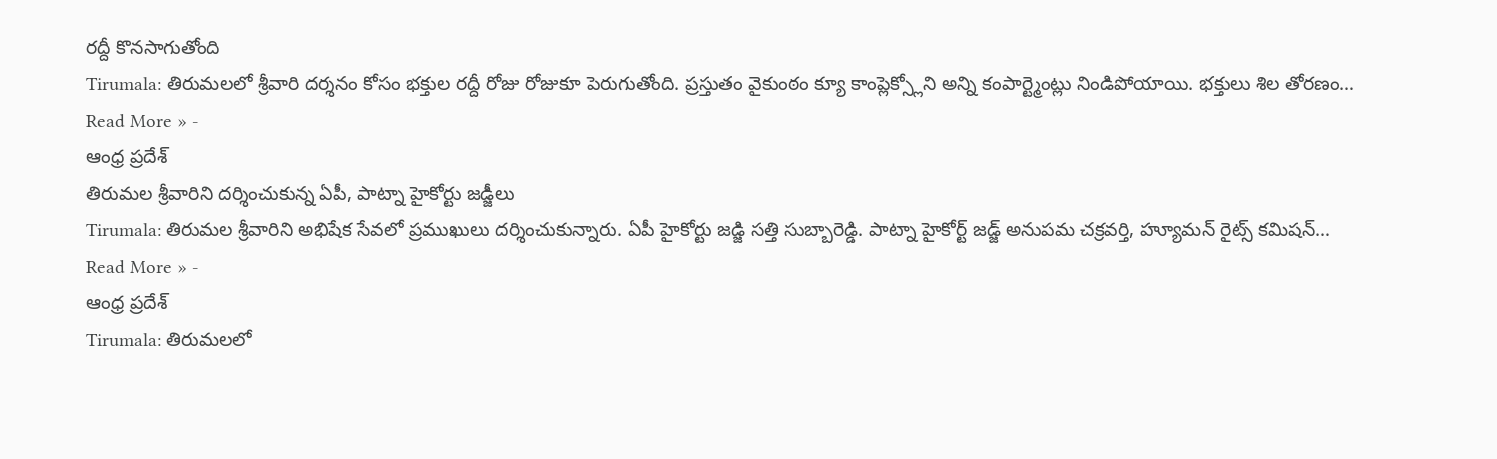రద్దీ కొనసాగుతోంది
Tirumala: తిరుమలలో శ్రీవారి దర్శనం కోసం భక్తుల రద్దీ రోజు రోజుకూ పెరుగుతోంది. ప్రస్తుతం వైకుంఠం క్యూ కాంప్లెక్స్లోని అన్ని కంపార్ట్మెంట్లు నిండిపోయాయి. భక్తులు శిల తోరణం…
Read More » -
ఆంధ్ర ప్రదేశ్
తిరుమల శ్రీవారిని దర్శించుకున్న ఏపీ, పాట్నా హైకోర్టు జడ్జీలు
Tirumala: తిరుమల శ్రీవారిని అభిషేక సేవలో ప్రముఖులు దర్శించుకున్నారు. ఏపీ హైకోర్టు జడ్జి సత్తి సుబ్బారెడ్డి. పాట్నా హైకోర్ట్ జడ్జ్ అనుపమ చక్రవర్తి, హ్యూమన్ రైట్స్ కమిషన్…
Read More » -
ఆంధ్ర ప్రదేశ్
Tirumala: తిరుమలలో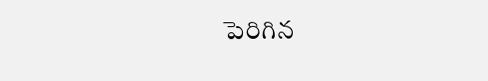పెరిగిన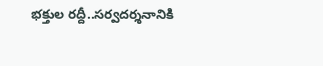భక్తుల రద్దీ..సర్వదర్శనానికి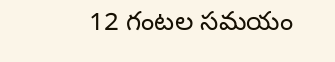12 గంటల సమయం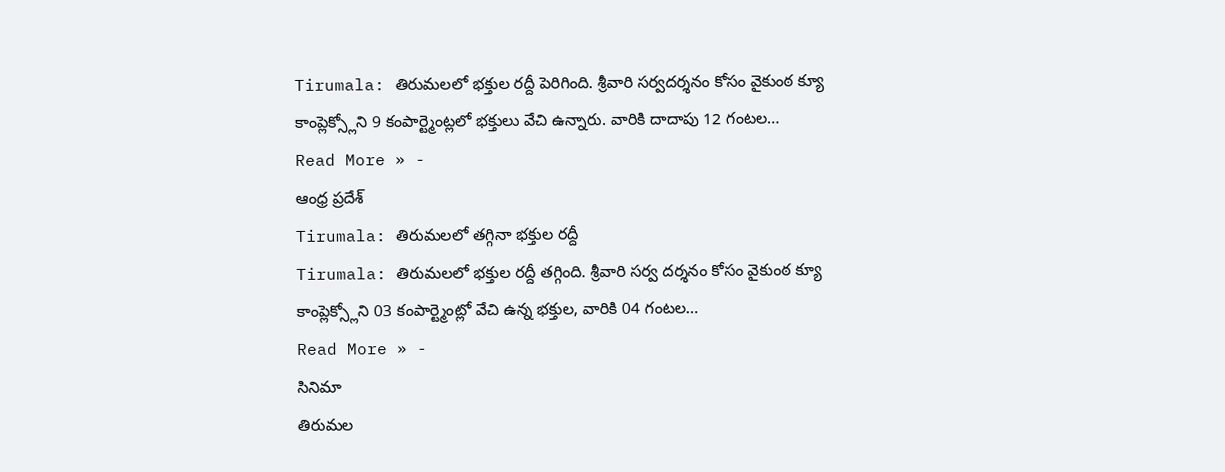Tirumala: తిరుమలలో భక్తుల రద్దీ పెరిగింది. శ్రీవారి సర్వదర్శనం కోసం వైకుంఠ క్యూ కాంప్లెక్స్లోని 9 కంపార్ట్మెంట్లలో భక్తులు వేచి ఉన్నారు. వారికి దాదాపు 12 గంటల…
Read More » -
ఆంధ్ర ప్రదేశ్
Tirumala: తిరుమలలో తగ్గినా భక్తుల రద్దీ
Tirumala: తిరుమలలో భక్తుల రద్దీ తగ్గింది. శ్రీవారి సర్వ దర్శనం కోసం వైకుంఠ క్యూ కాంప్లెక్స్లోని 03 కంపార్ట్మెంట్లో వేచి ఉన్న భక్తుల, వారికి 04 గంటల…
Read More » -
సినిమా
తిరుమల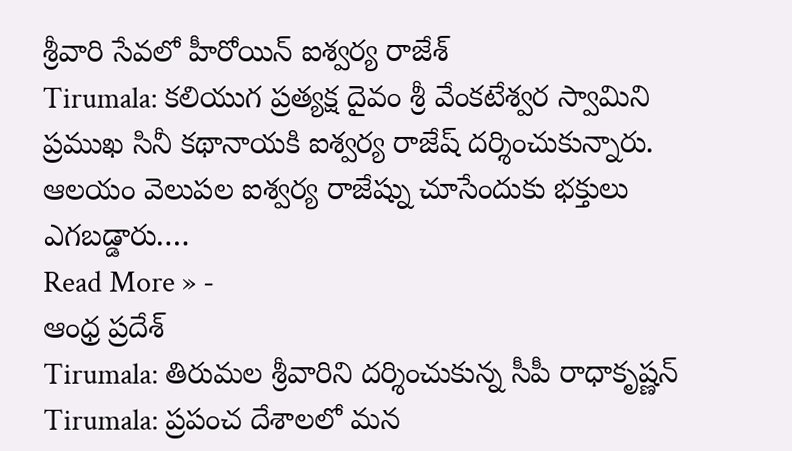శ్రీవారి సేవలో హీరోయిన్ ఐశ్వర్య రాజేశ్
Tirumala: కలియుగ ప్రత్యక్ష దైవం శ్రీ వేంకటేశ్వర స్వామిని ప్రముఖ సినీ కథానాయకి ఐశ్వర్య రాజేష్ దర్శించుకున్నారు. ఆలయం వెలుపల ఐశ్వర్య రాజేష్ను చూసేందుకు భక్తులు ఎగబడ్డారు.…
Read More » -
ఆంధ్ర ప్రదేశ్
Tirumala: తిరుమల శ్రీవారిని దర్శించుకున్న సీపీ రాధాకృష్ణన్
Tirumala: ప్రపంచ దేశాలలో మన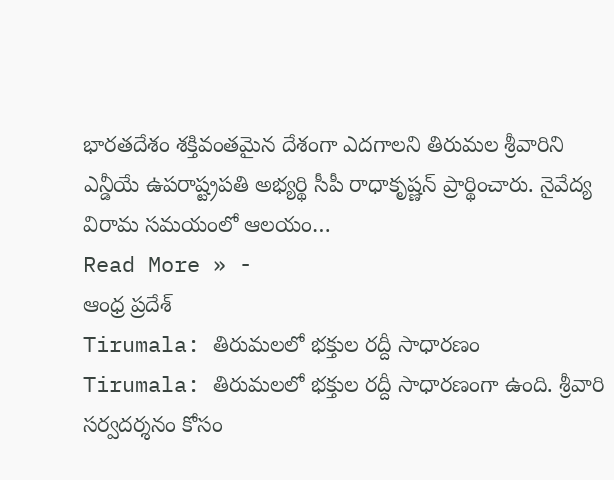భారతదేశం శక్తివంతమైన దేశంగా ఎదగాలని తిరుమల శ్రీవారిని ఎన్డీయే ఉపరాష్ట్రపతి అభ్యర్థి సీపీ రాధాకృష్ణన్ ప్రార్థించారు. నైవేద్య విరామ సమయంలో ఆలయం…
Read More » -
ఆంధ్ర ప్రదేశ్
Tirumala: తిరుమలలో భక్తుల రద్దీ సాధారణం
Tirumala: తిరుమలలో భక్తుల రద్దీ సాధారణంగా ఉంది. శ్రీవారి సర్వదర్శనం కోసం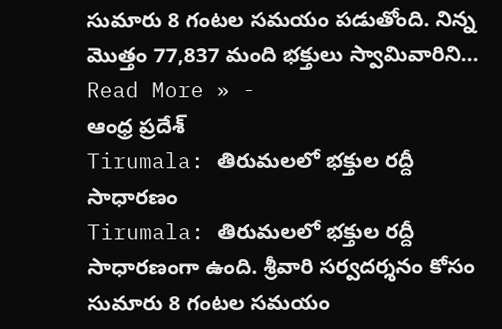సుమారు 8 గంటల సమయం పడుతోంది. నిన్న మొత్తం 77,837 మంది భక్తులు స్వామివారిని…
Read More » -
ఆంధ్ర ప్రదేశ్
Tirumala: తిరుమలలో భక్తుల రద్దీ సాధారణం
Tirumala: తిరుమలలో భక్తుల రద్దీ సాధారణంగా ఉంది. శ్రీవారి సర్వదర్శనం కోసం సుమారు 8 గంటల సమయం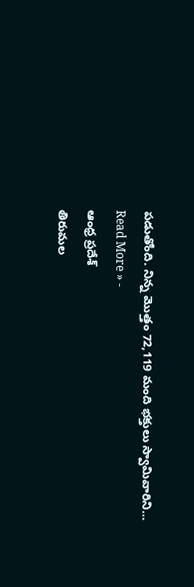పడుతోంది. నిన్న మొత్తం 72,119 మంది భక్తులు స్వామివారిని…
Read More » -
ఆంధ్ర ప్రదేశ్
తిరుమల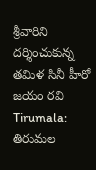శ్రీవారిని దర్శించుకున్న తమిళ సినీ హీరో జయం రవి
Tirumala: తిరుమల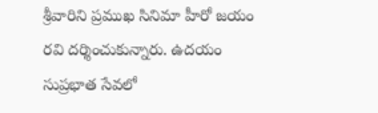శ్రీవారిని ప్రముఖ సినిమా హీరో జయం రవి దర్శించుకున్నారు. ఉదయం సుప్రభాత సేవలో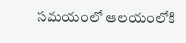సమయంలో ఆలయంలోకి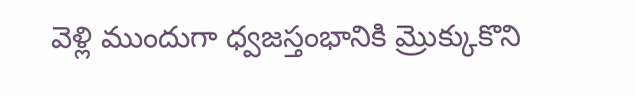వెళ్లి ముందుగా ధ్వజస్తంభానికి మ్రొక్కుకొని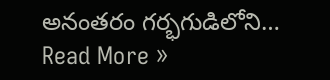అనంతరం గర్భగుడిలోని…
Read More »